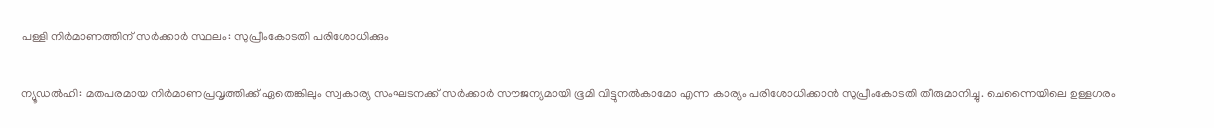പള്ളി നിര്‍മാണത്തിന് സര്‍ക്കാര്‍ സ്ഥലം: സുപ്രീംകോടതി പരിശോധിക്കും

ന്യൂഡല്‍ഹി: മതപരമായ നിര്‍മാണപ്രവൃത്തിക്ക് ഏതെങ്കിലും സ്വകാര്യ സംഘടനക്ക് സര്‍ക്കാര്‍ സൗജന്യമായി ഭൂമി വിട്ടുനല്‍കാമോ എന്ന കാര്യം പരിശോധിക്കാന്‍ സുപ്രീംകോടതി തീരുമാനിച്ചു. ചെന്നൈയിലെ ഉള്ളഗരം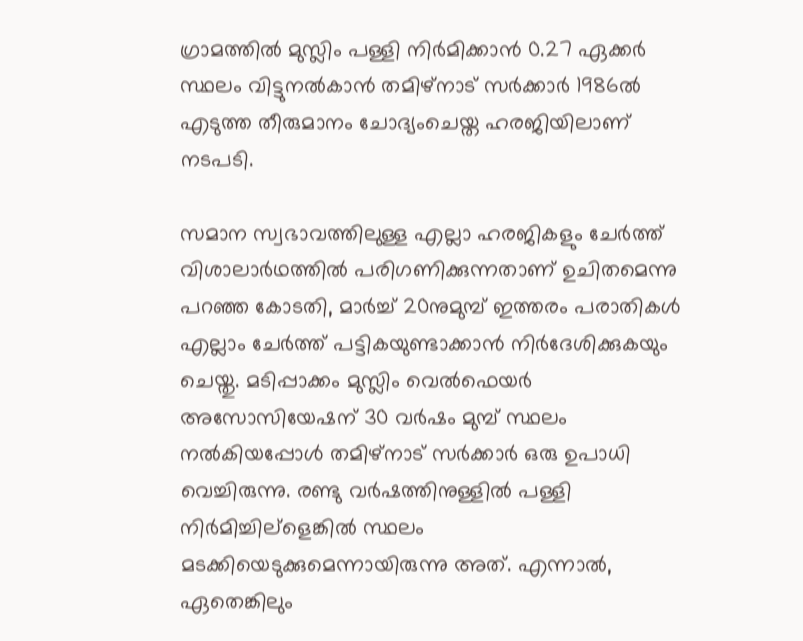ഗ്രാമത്തില്‍ മുസ്ലിം പള്ളി നിര്‍മിക്കാന്‍ 0.27 ഏക്കര്‍ സ്ഥലം വിട്ടുനല്‍കാന്‍ തമിഴ്നാട് സര്‍ക്കാര്‍ 1986ല്‍ എടുത്ത തീരുമാനം ചോദ്യംചെയ്ത ഹരജിയിലാണ് നടപടി.

സമാന സ്വഭാവത്തിലുള്ള എല്ലാ ഹരജികളും ചേര്‍ത്ത് വിശാലാര്‍ഥത്തില്‍ പരിഗണിക്കുന്നതാണ് ഉചിതമെന്നു പറഞ്ഞ കോടതി, മാര്‍ച്ച് 20നുമുമ്പ് ഇത്തരം പരാതികള്‍ എല്ലാം ചേര്‍ത്ത് പട്ടികയുണ്ടാക്കാന്‍ നിര്‍ദേശിക്കുകയും ചെയ്തു. മടിപ്പാക്കം മുസ്ലിം വെല്‍ഫെയര്‍ അസോസിയേഷന് 30 വര്‍ഷം മുമ്പ് സ്ഥലം നല്‍കിയപ്പോള്‍ തമിഴ്നാട് സര്‍ക്കാര്‍ ഒരു ഉപാധി വെച്ചിരുന്നു. രണ്ടു വര്‍ഷത്തിനുള്ളില്‍ പള്ളി നിര്‍മിച്ചില്ളെങ്കില്‍ സ്ഥലം മടക്കിയെടുക്കുമെന്നായിരുന്നു അത്. എന്നാല്‍, ഏതെങ്കിലും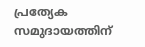പ്രത്യേക സമുദായത്തിന്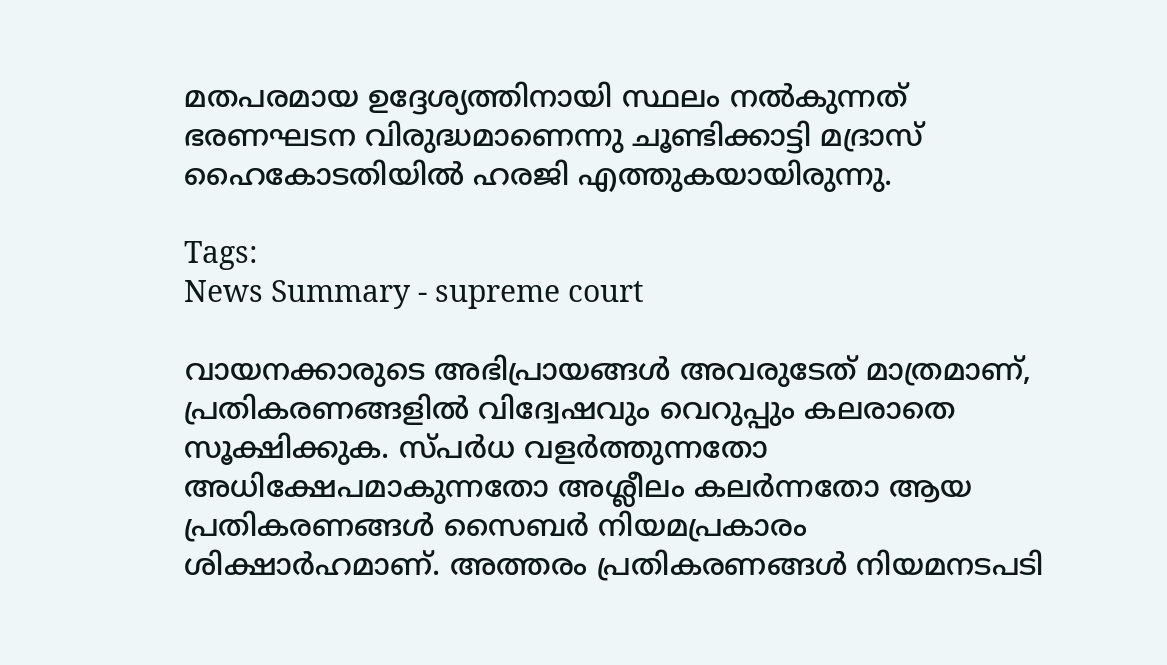മതപരമായ ഉദ്ദേശ്യത്തിനായി സ്ഥലം നല്‍കുന്നത് ഭരണഘടന വിരുദ്ധമാണെന്നു ചൂണ്ടിക്കാട്ടി മദ്രാസ് ഹൈകോടതിയില്‍ ഹരജി എത്തുകയായിരുന്നു.

Tags:
News Summary - supreme court

വായനക്കാരുടെ അഭിപ്രായങ്ങള്‍ അവരുടേത് മാത്രമാണ്, പ്രതികരണങ്ങളിൽ വിദ്വേഷവും വെറുപ്പും കലരാതെ സൂക്ഷിക്കുക. സ്പർധ വളർത്തുന്നതോ അധിക്ഷേപമാകുന്നതോ അശ്ലീലം കലർന്നതോ ആയ പ്രതികരണങ്ങൾ സൈബർ നിയമപ്രകാരം ശിക്ഷാർഹമാണ്. അത്തരം പ്രതികരണങ്ങൾ നിയമനടപടി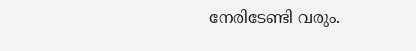നേരിടേണ്ടി വരും.